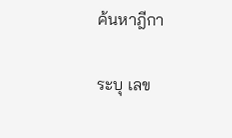ค้นหาฎีกา

ระบุ เลข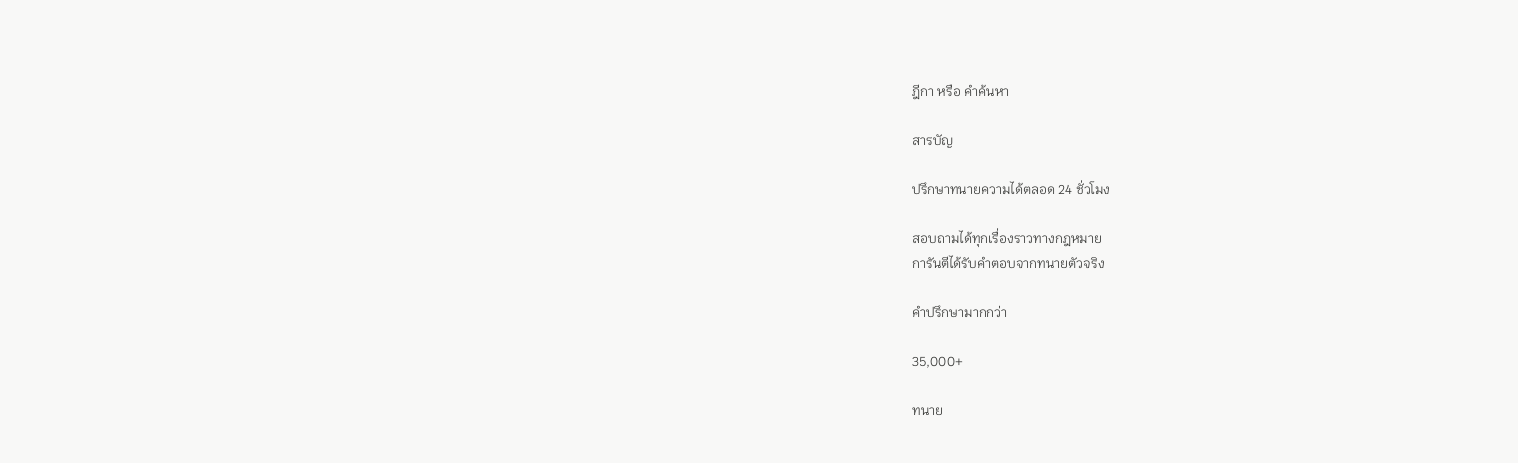ฎีกา หรือ คำค้นหา

สารบัญ

ปรึกษาทนายความได้ตลอด 24 ชั่วโมง

สอบถามได้ทุกเรื่องราวทางกฎหมาย
การันตีได้รับคำตอบจากทนายตัวจริง

คำปรึกษามากกว่า

35,000+

ทนาย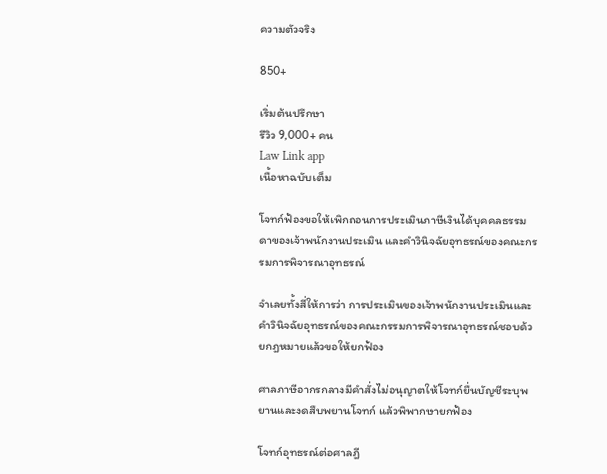ความตัวจริง

850+

เริ่มต้นปรึกษา
รีวิว 9,000+ คน
Law Link app
เนื้อหาฉบับเต็ม

โจทก์ฟ้องขอให้เพิกถอนการประเมินภาษีเงินได้บุคคลธรรมดาของเจ้าพนักงานประเมิน และคำวินิจฉัยอุทธรณ์ของคณะกรรมการพิจารณาอุทธรณ์

จำเลยทั้งสี่ให้การว่า การประเมินของเจ้าพนักงานประเมินและคำวินิจฉัยอุทธรณ์ของคณะกรรมการพิจารณาอุทธรณ์ชอบด้วยกฎหมายแล้วขอให้ยกฟ้อง

ศาลภาษีอากรกลางมีคำสั่งไม่อนุญาตให้โจทก์ยื่นบัญชีระบุพยานและงดสืบพยานโจทก์ แล้วพิพากษายกฟ้อง

โจทก์อุทธรณ์ต่อศาลฎี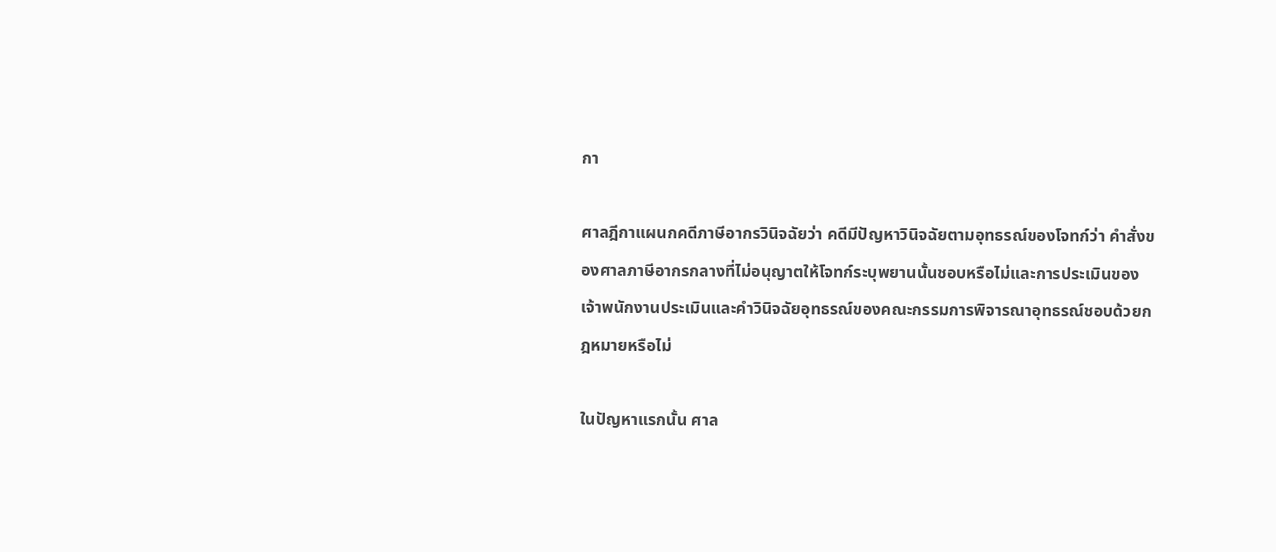กา

ศาลฎีกาแผนกคดีภาษีอากรวินิจฉัยว่า คดีมีปัญหาวินิจฉัยตามอุทธรณ์ของโจทก์ว่า คำสั่งของศาลภาษีอากรกลางที่ไม่อนุญาตให้โจทก์ระบุพยานนั้นชอบหรือไม่และการประเมินของเจ้าพนักงานประเมินและคำวินิจฉัยอุทธรณ์ของคณะกรรมการพิจารณาอุทธรณ์ชอบด้วยกฎหมายหรือไม่

ในปัญหาแรกนั้น ศาล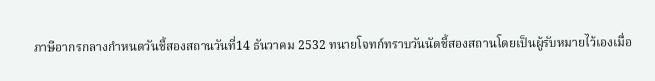ภาษีอากรกลางกำหนดวันชี้สองสถานวันที่14 ธันวาคม 2532 ทนายโจทก์ทราบวันนัดชี้สองสถานโดยเป็นผู้รับหมายไว้เองเมื่อ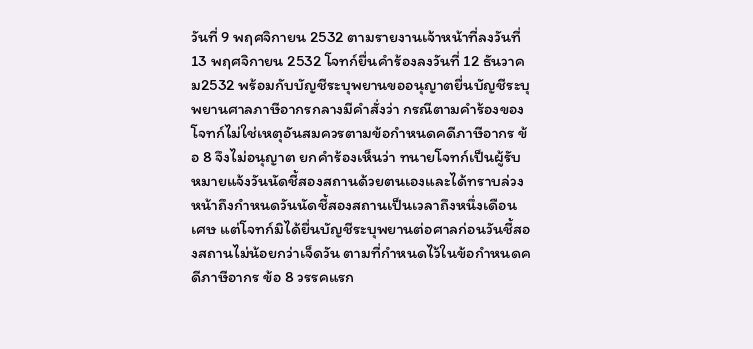วันที่ 9 พฤศจิกายน 2532 ตามรายงานเจ้าหน้าที่ลงวันที่ 13 พฤศจิกายน 2532 โจทก์ยื่นคำร้องลงวันที่ 12 ธันวาคม2532 พร้อมกับบัญชีระบุพยานขออนุญาตยื่นบัญชีระบุพยานศาลภาษีอากรกลางมีคำสั่งว่า กรณีตามคำร้องของโจทก์ไม่ใช่เหตุอันสมควรตามข้อกำหนดคดีภาษีอากร ข้อ 8 จึงไม่อนุญาต ยกคำร้องเห็นว่า ทนายโจทก์เป็นผู้รับหมายแจ้งวันนัดชี้สองสถานด้วยตนเองและได้ทราบล่วงหน้าถึงกำหนดวันนัดชี้สองสถานเป็นเวลาถึงหนึ่งเดือนเศษ แต่โจทก์มิได้ยื่นบัญชีระบุพยานต่อศาลก่อนวันชี้สองสถานไม่น้อยกว่าเจ็ดวัน ตามที่กำหนดไว้ในข้อกำหนดคดีภาษีอากร ข้อ 8 วรรคแรก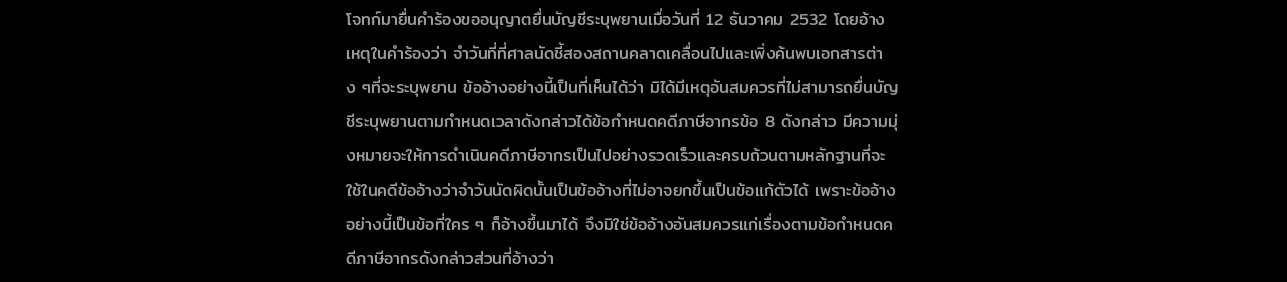โจทก์มายื่นคำร้องขออนุญาตยื่นบัญชีระบุพยานเมื่อวันที่ 12 ธันวาคม 2532 โดยอ้างเหตุในคำร้องว่า จำวันที่ที่ศาลนัดชี้สองสถานคลาดเคลื่อนไปและเพิ่งค้นพบเอกสารต่าง ๆที่จะระบุพยาน ข้ออ้างอย่างนี้เป็นที่เห็นได้ว่า มิได้มีเหตุอันสมควรที่ไม่สามารถยื่นบัญชีระบุพยานตามกำหนดเวลาดังกล่าวได้ข้อกำหนดคดีภาษีอากรข้อ 8 ดังกล่าว มีความมุ่งหมายจะให้การดำเนินคดีภาษีอากรเป็นไปอย่างรวดเร็วและครบถ้วนตามหลักฐานที่จะใช้ในคดีข้ออ้างว่าจำวันนัดผิดนั้นเป็นข้ออ้างที่ไม่อาจยกขึ้นเป็นข้อแก้ตัวได้ เพราะข้ออ้างอย่างนี้เป็นข้อที่ใคร ๆ ก็อ้างขึ้นมาได้ จึงมิใช่ข้ออ้างอันสมควรแก่เรื่องตามข้อกำหนดคดีภาษีอากรดังกล่าวส่วนที่อ้างว่า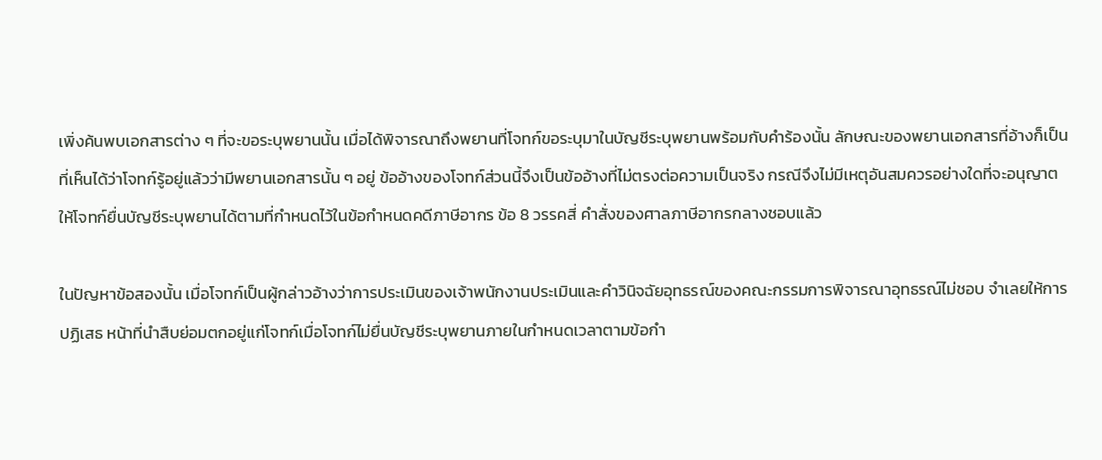เพิ่งค้นพบเอกสารต่าง ๆ ที่จะขอระบุพยานนั้น เมื่อได้พิจารณาถึงพยานที่โจทก์ขอระบุมาในบัญชีระบุพยานพร้อมกับคำร้องนั้น ลักษณะของพยานเอกสารที่อ้างก็เป็นที่เห็นได้ว่าโจทก์รู้อยู่แล้วว่ามีพยานเอกสารนั้น ๆ อยู่ ข้ออ้างของโจทก์ส่วนนี้จึงเป็นข้ออ้างที่ไม่ตรงต่อความเป็นจริง กรณีจึงไม่มีเหตุอันสมควรอย่างใดที่จะอนุญาตให้โจทก์ยื่นบัญชีระบุพยานได้ตามที่กำหนดไว้ในข้อกำหนดคดีภาษีอากร ข้อ 8 วรรคสี่ คำสั่งของศาลภาษีอากรกลางชอบแล้ว

ในปัญหาข้อสองนั้น เมื่อโจทก์เป็นผู้กล่าวอ้างว่าการประเมินของเจ้าพนักงานประเมินและคำวินิจฉัยอุทธรณ์ของคณะกรรมการพิจารณาอุทธรณ์ไม่ชอบ จำเลยให้การปฏิเสธ หน้าที่นำสืบย่อมตกอยู่แก่โจทก์เมื่อโจทก์ไม่ยื่นบัญชีระบุพยานภายในกำหนดเวลาตามข้อกำ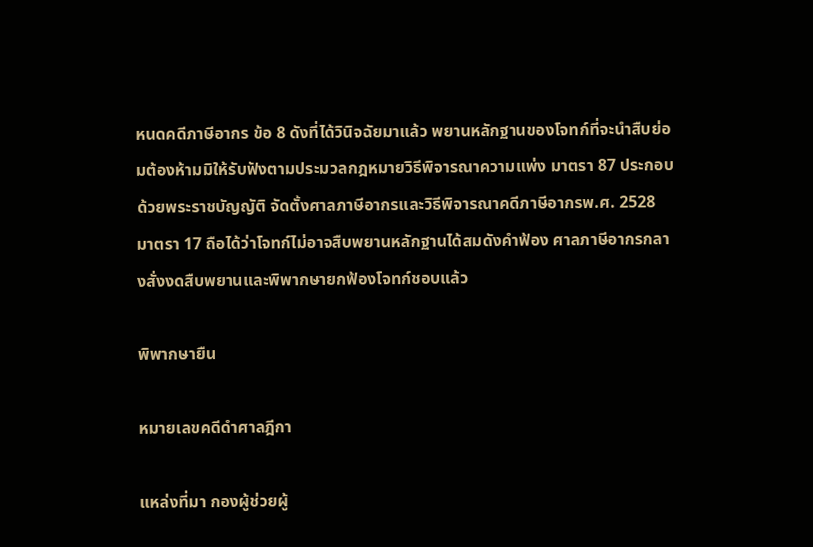หนดคดีภาษีอากร ข้อ 8 ดังที่ได้วินิจฉัยมาแล้ว พยานหลักฐานของโจทก์ที่จะนำสืบย่อมต้องห้ามมิให้รับฟังตามประมวลกฎหมายวิธีพิจารณาความแพ่ง มาตรา 87 ประกอบด้วยพระราชบัญญัติ จัดตั้งศาลภาษีอากรและวิธีพิจารณาคดีภาษีอากรพ.ศ. 2528 มาตรา 17 ถือได้ว่าโจทก์ไม่อาจสืบพยานหลักฐานได้สมดังคำฟ้อง ศาลภาษีอากรกลางสั่งงดสืบพยานและพิพากษายกฟ้องโจทก์ชอบแล้ว

พิพากษายืน

หมายเลขคดีดำศาลฎีกา

แหล่งที่มา กองผู้ช่วยผู้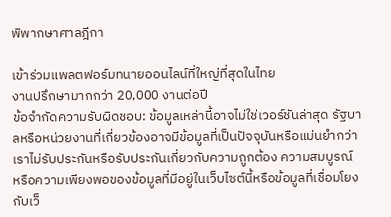พิพากษาศาลฎีกา

เข้าร่วมแพลตฟอร์มทนายออนไลน์ที่ใหญ่ที่สุดในไทย
งานปรึกษามากกว่า 20,000 งานต่อปี
ข้อจำกัดความรับผิดชอบ: ข้อมูลเหล่านี้อาจไม่ใช่เวอร์ชันล่าสุด รัฐบาลหรือหน่วยงานที่เกี่ยวข้องอาจมีข้อมูลที่เป็นปัจจุบันหรือแม่นยำกว่า เราไม่รับประกันหรือรับประกันเกี่ยวกับความถูกต้อง ความสมบูรณ์ หรือความเพียงพอของข้อมูลที่มีอยู่ในเว็บไซต์นี้หรือข้อมูลที่เชื่อมโยงกับเว็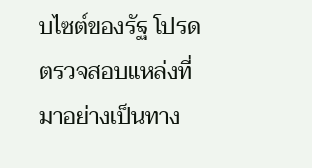บไซต์ของรัฐ โปรดตรวจสอบแหล่งที่มาอย่างเป็นทาง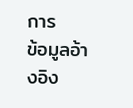การ
ข้อมูลอ้างอิง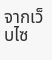จากเว็บไซ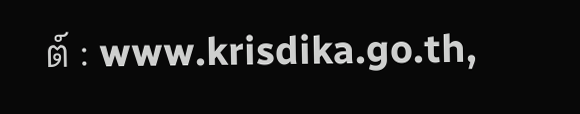ต์ : www.krisdika.go.th,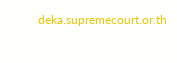deka.supremecourt.or.th